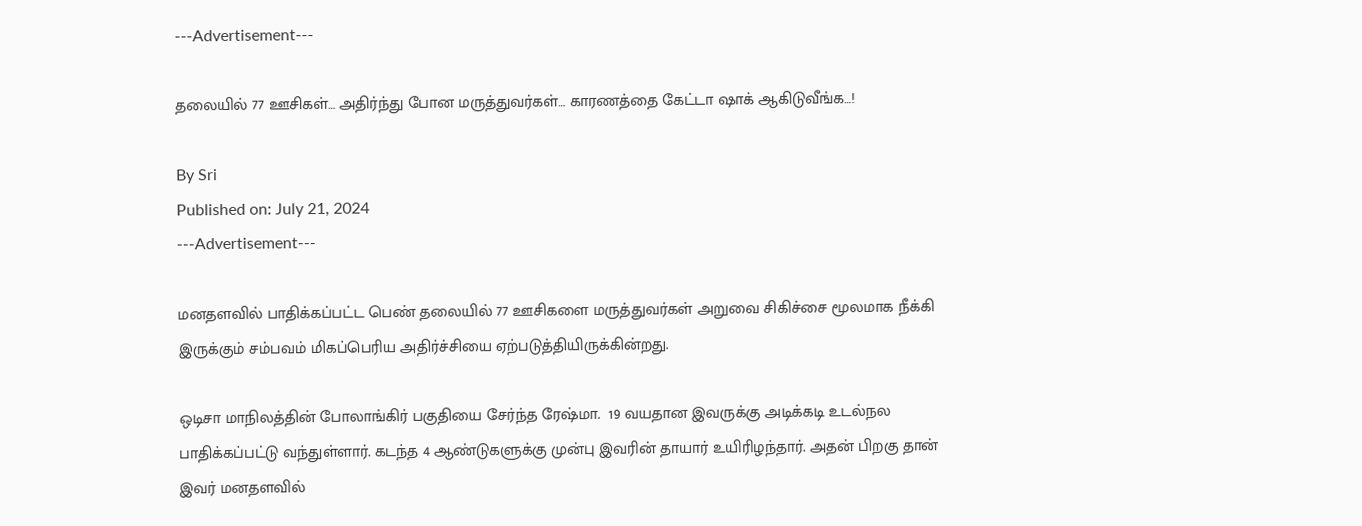---Advertisement---

தலையில் 77 ஊசிகள்… அதிர்ந்து போன மருத்துவர்கள்… காரணத்தை கேட்டா ஷாக் ஆகிடுவீங்க…!

By Sri
Published on: July 21, 2024
---Advertisement---

மனதளவில் பாதிக்கப்பட்ட பெண் தலையில் 77 ஊசிகளை மருத்துவர்கள் அறுவை சிகிச்சை மூலமாக நீக்கி இருக்கும் சம்பவம் மிகப்பெரிய அதிர்ச்சியை ஏற்படுத்தியிருக்கின்றது.

ஒடிசா மாநிலத்தின் போலாங்கிர் பகுதியை சேர்ந்த ரேஷ்மா.  19 வயதான இவருக்கு அடிக்கடி உடல்நல பாதிக்கப்பட்டு வந்துள்ளார். கடந்த 4 ஆண்டுகளுக்கு முன்பு இவரின் தாயார் உயிரிழந்தார். அதன் பிறகு தான் இவர் மனதளவில்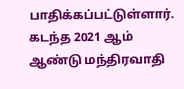பாதிக்கப்பட்டுள்ளார். கடந்த 2021 ஆம் ஆண்டு மந்திரவாதி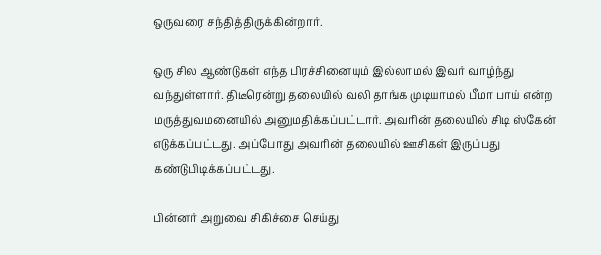ஒருவரை சந்தித்திருக்கின்றார்.

ஒரு சில ஆண்டுகள் எந்த பிரச்சினையும் இல்லாமல் இவர் வாழ்ந்து வந்துள்ளார். திடீரென்று தலையில் வலி தாங்க முடியாமல் பீமா பாய் என்ற மருத்துவமனையில் அனுமதிக்கப்பட்டார். அவரின் தலையில் சிடி ஸ்கேன் எடுக்கப்பட்டது. அப்போது அவரின் தலையில் ஊசிகள் இருப்பது கண்டுபிடிக்கப்பட்டது.

பின்னர் அறுவை சிகிச்சை செய்து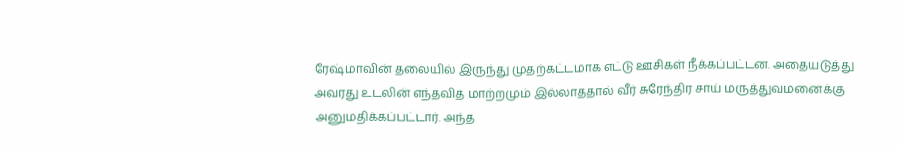ரேஷ்மாவின் தலையில் இருந்து முதற்கட்டமாக எட்டு ஊசிகள் நீக்கப்பட்டன. அதையடுத்து அவரது உடலின் எந்தவித மாற்றமும் இல்லாததால் வீர் சுரேந்திர சாய் மருத்துவமனைக்கு அனுமதிக்கப்பட்டார். அந்த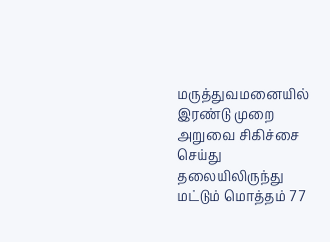மருத்துவமனையில் இரண்டு முறை அறுவை சிகிச்சை செய்து தலையிலிருந்து மட்டும் மொத்தம் 77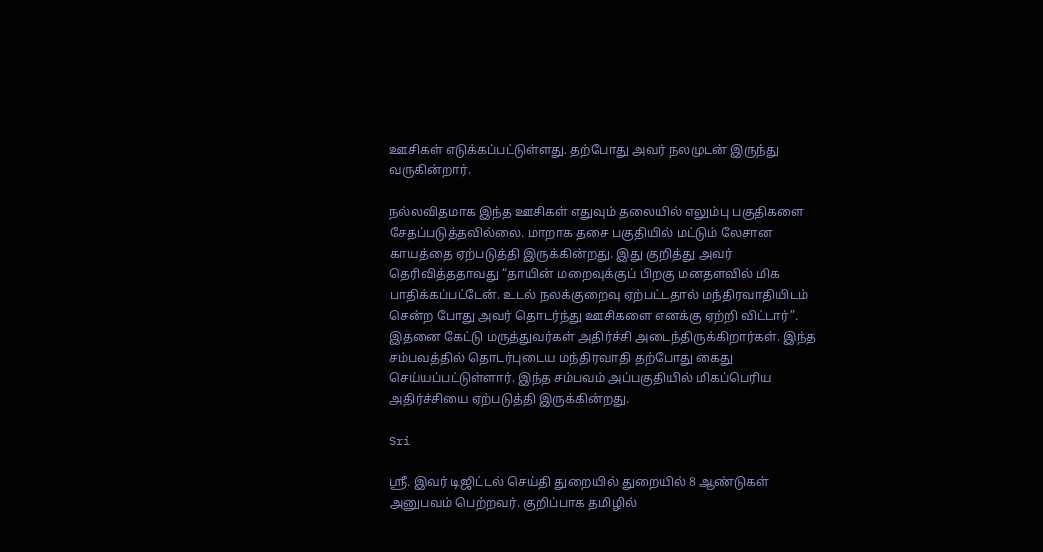ஊசிகள் எடுக்கப்பட்டுள்ளது. தற்போது அவர் நலமுடன் இருந்து வருகின்றார்.

நல்லவிதமாக இந்த ஊசிகள் எதுவும் தலையில் எலும்பு பகுதிகளை சேதப்படுத்தவில்லை. மாறாக தசை பகுதியில் மட்டும் லேசான காயத்தை ஏற்படுத்தி இருக்கின்றது. இது குறித்து அவர் தெரிவித்ததாவது “தாயின் மறைவுக்குப் பிறகு மனதளவில் மிக பாதிக்கப்பட்டேன். உடல் நலக்குறைவு ஏற்பட்டதால் மந்திரவாதியிடம் சென்ற போது அவர் தொடர்ந்து ஊசிகளை எனக்கு ஏற்றி விட்டார்”. இதனை கேட்டு மருத்துவர்கள் அதிர்ச்சி அடைந்திருக்கிறார்கள். இந்த சம்பவத்தில் தொடர்புடைய மந்திரவாதி தற்போது கைது செய்யப்பட்டுள்ளார். இந்த சம்பவம் அப்பகுதியில் மிகப்பெரிய அதிர்ச்சியை ஏற்படுத்தி இருக்கின்றது.

Sri

ஸ்ரீ. இவர் டிஜிட்டல் செய்தி துறையில் துறையில் 8 ஆண்டுகள் அனுபவம் பெற்றவர். குறிப்பாக தமிழில்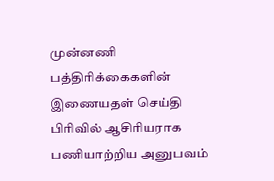முன்னணி பத்திரிக்கைகளின் இணையதள் செய்தி பிரிவில் ஆசிரியராக பணியாற்றிய அனுபவம்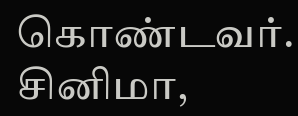கொண்டவர். சினிமா,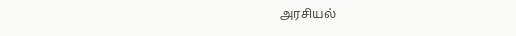அரசியல்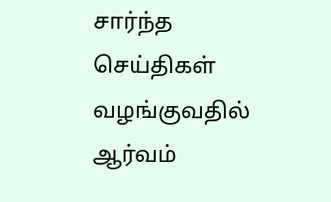சார்ந்த செய்திகள் வழங்குவதில் ஆர்வம்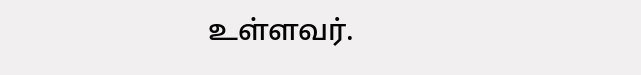உள்ளவர்.